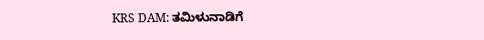KRS DAM: ತಮಿಳುನಾಡಿಗೆ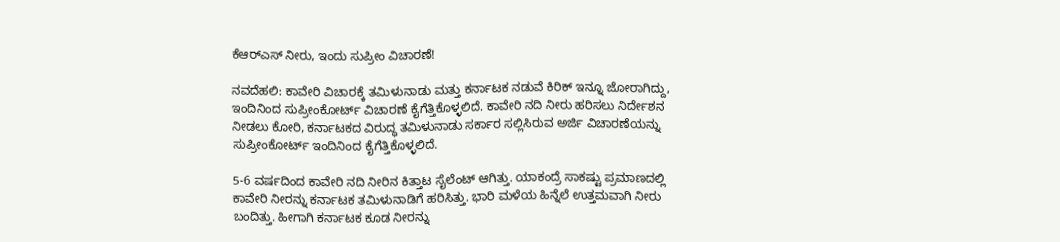ಕೆಆರ್‌ಎಸ್ ನೀರು, ಇಂದು ಸುಪ್ರೀಂ ವಿಚಾರಣೆ!

ನವದೆಹಲಿ: ಕಾವೇರಿ ವಿಚಾರಕ್ಕೆ ತಮಿಳುನಾಡು ಮತ್ತು ಕರ್ನಾಟಕ ನಡುವೆ ಕಿರಿಕ್ ಇನ್ನೂ ಜೋರಾಗಿದ್ದು, ಇಂದಿನಿಂದ ಸುಪ್ರೀಂಕೋರ್ಟ್ ವಿಚಾರಣೆ ಕೈಗೆತ್ತಿಕೊಳ್ಳಲಿದೆ. ಕಾವೇರಿ ನದಿ ನೀರು ಹರಿಸಲು ನಿರ್ದೇಶನ ನೀಡಲು ಕೋರಿ, ಕರ್ನಾಟಕದ ವಿರುದ್ಧ ತಮಿಳುನಾಡು ಸರ್ಕಾರ ಸಲ್ಲಿಸಿರುವ ಅರ್ಜಿ ವಿಚಾರಣೆಯನ್ನು ಸುಪ್ರೀಂಕೋರ್ಟ್ ಇಂದಿನಿಂದ ಕೈಗೆತ್ತಿಕೊಳ್ಳಲಿದೆ.

5-6 ವರ್ಷದಿಂದ ಕಾವೇರಿ ನದಿ ನೀರಿನ ಕಿತ್ತಾಟ ಸೈಲೆಂಟ್ ಆಗಿತ್ತು. ಯಾಕಂದ್ರೆ ಸಾಕಷ್ಟು ಪ್ರಮಾಣದಲ್ಲಿ ಕಾವೇರಿ ನೀರನ್ನು ಕರ್ನಾಟಕ ತಮಿಳುನಾಡಿಗೆ ಹರಿಸಿತ್ತು. ಭಾರಿ ಮಳೆಯ ಹಿನ್ನೆಲೆ ಉತ್ತಮವಾಗಿ ನೀರು ಬಂದಿತ್ತು. ಹೀಗಾಗಿ ಕರ್ನಾಟಕ ಕೂಡ ನೀರನ್ನು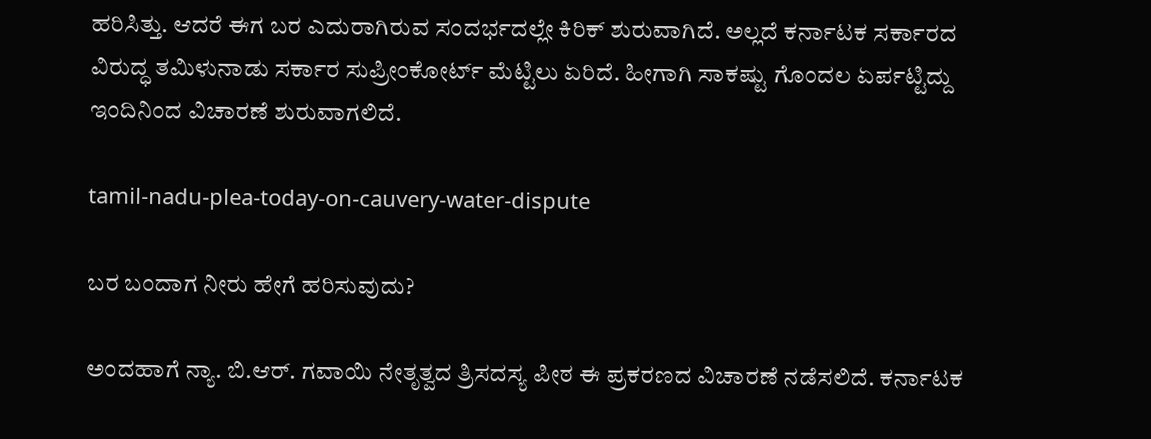ಹರಿಸಿತ್ತು. ಆದರೆ ಈಗ ಬರ ಎದುರಾಗಿರುವ ಸಂದರ್ಭದಲ್ಲೇ ಕಿರಿಕ್ ಶುರುವಾಗಿದೆ. ಅಲ್ಲದೆ ಕರ್ನಾಟಕ ಸರ್ಕಾರದ ವಿರುದ್ಧ ತಮಿಳುನಾಡು ಸರ್ಕಾರ ಸುಪ್ರೀಂಕೋರ್ಟ್ ಮೆಟ್ಟಿಲು ಏರಿದೆ. ಹೀಗಾಗಿ ಸಾಕಷ್ಟು ಗೊಂದಲ ಏರ್ಪಟ್ಟಿದ್ದು ಇಂದಿನಿಂದ ವಿಚಾರಣೆ ಶುರುವಾಗಲಿದೆ.

tamil-nadu-plea-today-on-cauvery-water-dispute

ಬರ ಬಂದಾಗ ನೀರು ಹೇಗೆ ಹರಿಸುವುದು?

ಅಂದಹಾಗೆ ನ್ಯಾ. ಬಿ.ಆರ್. ಗವಾಯಿ ನೇತೃತ್ವದ ತ್ರಿಸದಸ್ಯ ಪೀಠ ಈ ಪ್ರಕರಣದ ವಿಚಾರಣೆ ನಡೆಸಲಿದೆ. ಕರ್ನಾಟಕ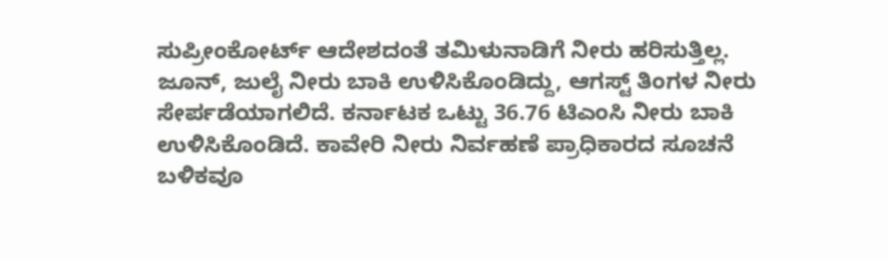ಸುಪ್ರೀಂಕೋರ್ಟ್ ಆದೇಶದಂತೆ ತಮಿಳುನಾಡಿಗೆ ನೀರು ಹರಿಸುತ್ತಿಲ್ಲ. ಜೂನ್, ಜುಲೈ ನೀರು ಬಾಕಿ ಉಳಿಸಿಕೊಂಡಿದ್ದು, ಆಗಸ್ಟ್ ತಿಂಗಳ ನೀರು ಸೇರ್ಪಡೆಯಾಗಲಿದೆ. ಕರ್ನಾಟಕ ಒಟ್ಟು 36.76 ಟಿಎಂಸಿ ನೀರು ಬಾಕಿ ಉಳಿಸಿಕೊಂಡಿದೆ. ಕಾವೇರಿ ನೀರು ನಿರ್ವಹಣೆ ಪ್ರಾಧಿಕಾರದ ಸೂಚನೆ ಬಳಿಕವೂ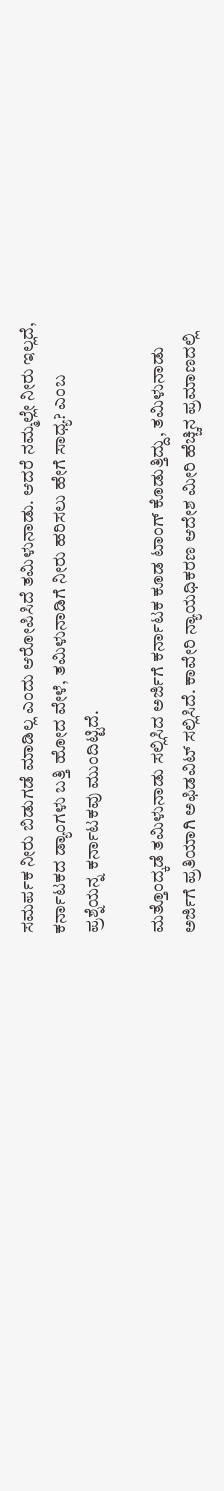ಸಮರ್ಪಕ ನೀರು ಬಿಡುಗಡೆ ಮಾಡಿಲ್ಲ ಎಂದು ಆರೋಪಿಸಿದೆ ತಮಿಳುನಾಡು. ಆದರೆ ನಮ್ಮಲ್ಲೇ ನೀರು ಇಲ್ಲದೆ, ಕರ್ನಾಟಕದ ಡ್ಯಾಂಗಳು ಬತ್ತಿ ಹೋದ ವೇಳೆ, ತಮಿಳುನಾಡಿಗೆ ನೀರು ಹರಿಸಲು ಹೇಗೆ ಸಾಧ್ಯ? ಎಂಬ ಪ್ರಶ್ನೆಯನ್ನ ಕರ್ನಾಟಕವು ಮುಂದಿಟ್ಟಿದೆ.

ಮತ್ತೊಂದ್ಕಡೆ ತಮಿಳುನಾಡು ಸಲ್ಲಿಸಿದ ಅರ್ಜಿಗೆ ಕರ್ನಾಟಕ ಕೂಡ ಟಾಂಗ್ ಕೊಡುತ್ತಿದ್ದು, ತಮಿಳುನಾಡು ಅರ್ಜಿಗೆ ಪ್ರತಿಯಾಗಿ ಅಫಿಡವಿಟ್ ಸಲ್ಲಿಸಿದೆ. ಕಾವೇರಿ ನ್ಯಾಯಧಿಕರಣ ಆದೇಶ ಮೀರಿ ಹೆಚ್ಚಿನ ಪ್ರಮಾಣದಲ್ಲಿ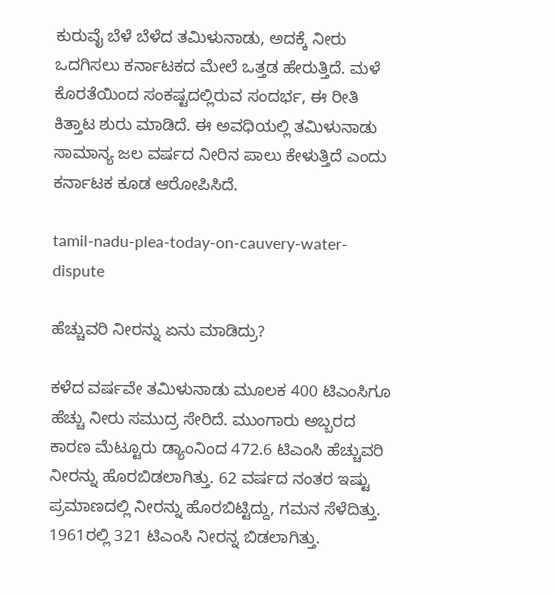ಕುರುವೈ ಬೆಳೆ ಬೆಳೆದ ತಮಿಳುನಾಡು, ಅದಕ್ಕೆ ನೀರು ಒದಗಿಸಲು ಕರ್ನಾಟಕದ ಮೇಲೆ ಒತ್ತಡ ಹೇರುತ್ತಿದೆ. ಮಳೆ ಕೊರತೆಯಿಂದ ಸಂಕಷ್ಟದಲ್ಲಿರುವ ಸಂದರ್ಭ, ಈ ರೀತಿ ಕಿತ್ತಾಟ ಶುರು ಮಾಡಿದೆ. ಈ ಅವಧಿಯಲ್ಲಿ ತಮಿಳುನಾಡು ಸಾಮಾನ್ಯ ಜಲ ವರ್ಷದ ನೀರಿನ ಪಾಲು ಕೇಳುತ್ತಿದೆ ಎಂದು ಕರ್ನಾಟಕ ಕೂಡ ಆರೋಪಿಸಿದೆ.

tamil-nadu-plea-today-on-cauvery-water-dispute

ಹೆಚ್ಚುವರಿ ನೀರನ್ನು ಏನು ಮಾಡಿದ್ರು?

ಕಳೆದ ವರ್ಷವೇ ತಮಿಳುನಾಡು ಮೂಲಕ 400 ಟಿಎಂಸಿಗೂ ಹೆಚ್ಚು ನೀರು ಸಮುದ್ರ ಸೇರಿದೆ. ಮುಂಗಾರು ಅಬ್ಬರದ ಕಾರಣ ಮೆಟ್ಟೂರು ಡ್ಯಾಂನಿಂದ 472.6 ಟಿಎಂಸಿ ಹೆಚ್ಚುವರಿ ನೀರನ್ನು ಹೊರಬಿಡಲಾಗಿತ್ತು. 62 ವರ್ಷದ ನಂತರ ಇಷ್ಟು ಪ್ರಮಾಣದಲ್ಲಿ ನೀರನ್ನು ಹೊರಬಿಟ್ಟಿದ್ದು, ಗಮನ ಸೆಳೆದಿತ್ತು. 1961ರಲ್ಲಿ 321 ಟಿಎಂಸಿ ನೀರನ್ನ ಬಿಡಲಾಗಿತ್ತು.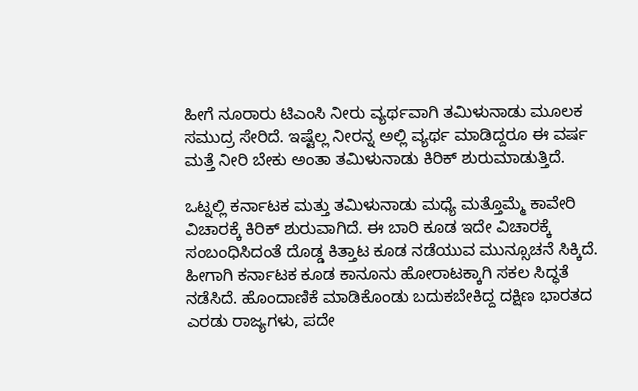ಹೀಗೆ ನೂರಾರು ಟಿಎಂಸಿ ನೀರು ವ್ಯರ್ಥವಾಗಿ ತಮಿಳುನಾಡು ಮೂಲಕ ಸಮುದ್ರ ಸೇರಿದೆ. ಇಷ್ಟೆಲ್ಲ ನೀರನ್ನ ಅಲ್ಲಿ ವ್ಯರ್ಥ ಮಾಡಿದ್ದರೂ ಈ ವರ್ಷ ಮತ್ತೆ ನೀರಿ ಬೇಕು ಅಂತಾ ತಮಿಳುನಾಡು ಕಿರಿಕ್ ಶುರುಮಾಡುತ್ತಿದೆ.

ಒಟ್ನಲ್ಲಿ ಕರ್ನಾಟಕ ಮತ್ತು ತಮಿಳುನಾಡು ಮಧ್ಯೆ ಮತ್ತೊಮ್ಮೆ ಕಾವೇರಿ ವಿಚಾರಕ್ಕೆ ಕಿರಿಕ್ ಶುರುವಾಗಿದೆ. ಈ ಬಾರಿ ಕೂಡ ಇದೇ ವಿಚಾರಕ್ಕೆ ಸಂಬಂಧಿಸಿದಂತೆ ದೊಡ್ಡ ಕಿತ್ತಾಟ ಕೂಡ ನಡೆಯುವ ಮುನ್ಸೂಚನೆ ಸಿಕ್ಕಿದೆ. ಹೀಗಾಗಿ ಕರ್ನಾಟಕ ಕೂಡ ಕಾನೂನು ಹೋರಾಟಕ್ಕಾಗಿ ಸಕಲ ಸಿದ್ಧತೆ ನಡೆಸಿದೆ. ಹೊಂದಾಣಿಕೆ ಮಾಡಿಕೊಂಡು ಬದುಕಬೇಕಿದ್ದ ದಕ್ಷಿಣ ಭಾರತದ ಎರಡು ರಾಜ್ಯಗಳು, ಪದೇ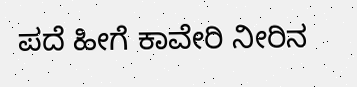ಪದೆ ಹೀಗೆ ಕಾವೇರಿ ನೀರಿನ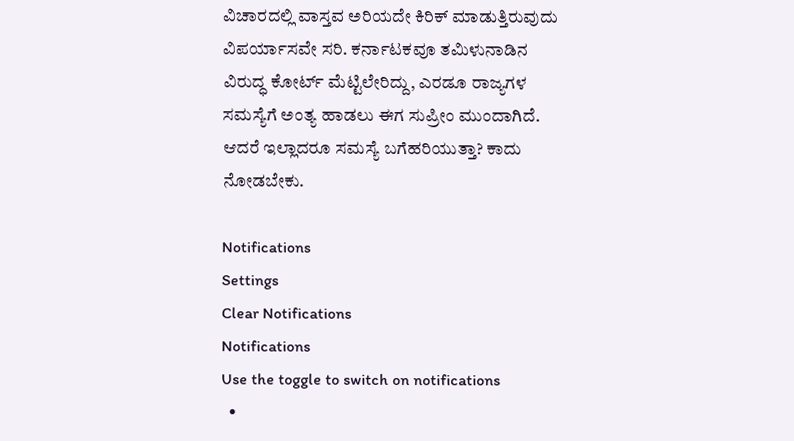ವಿಚಾರದಲ್ಲಿ ವಾಸ್ತವ ಅರಿಯದೇ ಕಿರಿಕ್ ಮಾಡುತ್ತಿರುವುದು ವಿಪರ್ಯಾಸವೇ ಸರಿ. ಕರ್ನಾಟಕವೂ ತಮಿಳುನಾಡಿನ ವಿರುದ್ಧ ಕೋರ್ಟ್ ಮೆಟ್ಟಿಲೇರಿದ್ದು, ಎರಡೂ ರಾಜ್ಯಗಳ ಸಮಸ್ಯೆಗೆ ಅಂತ್ಯ ಹಾಡಲು ಈಗ ಸುಪ್ರೀಂ ಮುಂದಾಗಿದೆ. ಆದರೆ ಇಲ್ಲಾದರೂ ಸಮಸ್ಯೆ ಬಗೆಹರಿಯುತ್ತಾ? ಕಾದು ನೋಡಬೇಕು.

Notifications
Settings
Clear Notifications
Notifications
Use the toggle to switch on notifications
  •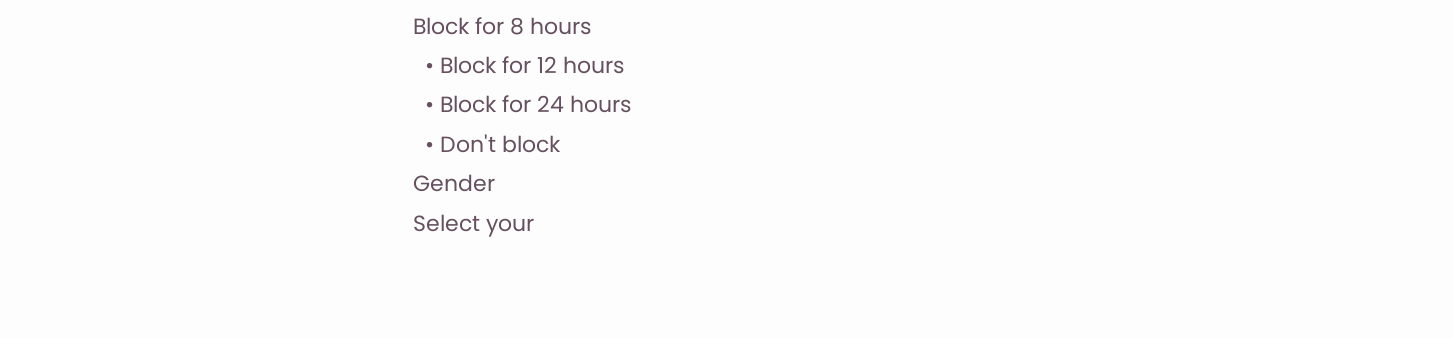Block for 8 hours
  • Block for 12 hours
  • Block for 24 hours
  • Don't block
Gender
Select your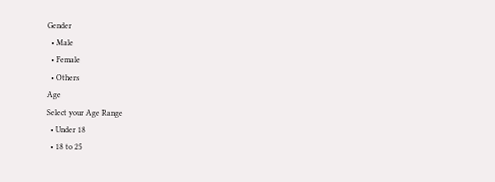Gender
  • Male
  • Female
  • Others
Age
Select your Age Range
  • Under 18
  • 18 to 25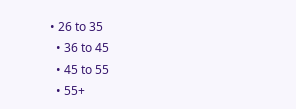• 26 to 35
  • 36 to 45
  • 45 to 55
  • 55+